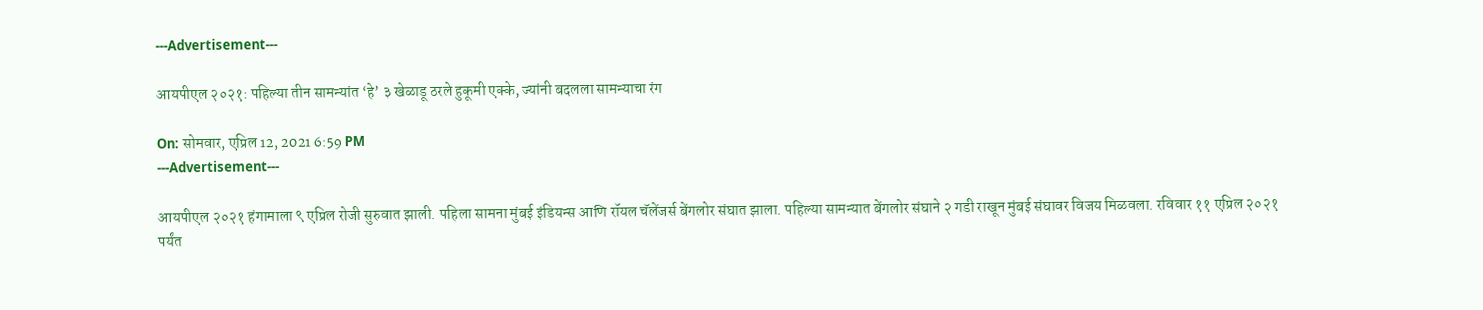---Advertisement---

आयपीएल २०२१: पहिल्या तीन सामन्यांत ‘हे’ ३ खेळाडू ठरले हुकूमी एक्के, ज्यांनी बदलला सामन्याचा रंग

On: सोमवार, एप्रिल 12, 2021 6:59 PM
---Advertisement---

आयपीएल २०२१ हंगामाला ९ एप्रिल रोजी सुरुवात झाली. पहिला सामना मुंबई इंडियन्स आणि रॉयल चॅलेंजर्स बेंगलोर संघात झाला. पहिल्या सामन्यात बेंगलोर संघाने २ गडी राखून मुंबई संघावर विजय मिळवला. रविवार ११ एप्रिल २०२१ पर्यंत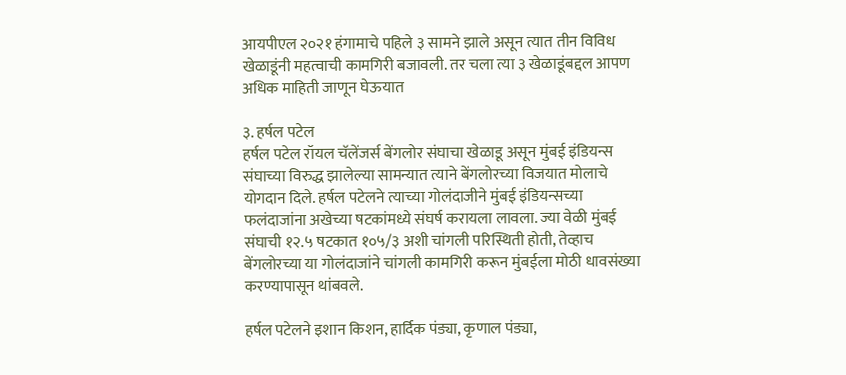आयपीएल २०२१ हंगामाचे पहिले ३ सामने झाले असून त्यात तीन विविध खेळाडूंनी महत्वाची कामगिरी बजावली. तर चला त्या ३ खेळाडूंबद्दल आपण अधिक माहिती जाणून घेऊयात

३. हर्षल पटेल
हर्षल पटेल रॉयल चॅलेंजर्स बेंगलोर संघाचा खेळाडू असून मुंबई इंडियन्स संघाच्या विरुद्ध झालेल्या सामन्यात त्याने बेंगलोरच्या विजयात मोलाचे योगदान दिले. हर्षल पटेलने त्याच्या गोलंदाजीने मुंबई इंडियन्सच्या फलंदाजांना अखेच्या षटकांमध्ये संघर्ष करायला लावला. ज्या वेळी मुंबई संघाची १२.५ षटकात १०५/३ अशी चांगली परिस्थिती होती, तेव्हाच बेंगलोरच्या या गोलंदाजांने चांगली कामगिरी करून मुंबईला मोठी धावसंख्या करण्यापासून थांबवले.

हर्षल पटेलने इशान किशन, हार्दिक पंड्या, कृणाल पंड्या,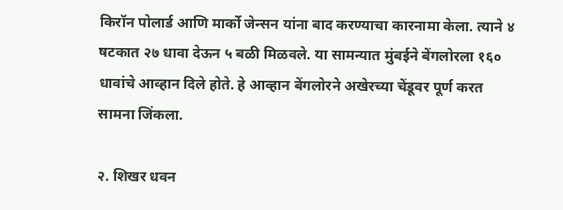किरॉन पोलार्ड आणि मार्को जेन्सन यांना बाद करण्याचा कारनामा केला. त्याने ४ षटकात २७ धावा देऊन ५ बळी मिळवले. या सामन्यात मुंबईने बेंगलोरला १६० धावांचे आव्हान दिले होते. हे आव्हान बेंगलोरने अखेरच्या चेंडूवर पूर्ण करत सामना जिंकला.

२. शिखर धवन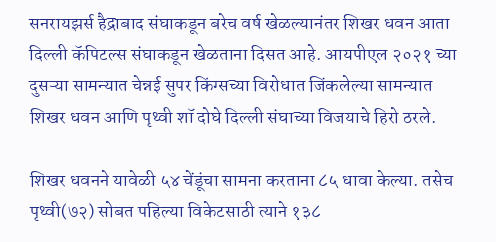सनरायझर्स हैद्राबाद संघाकडून बरेच वर्ष खेळल्यानंतर शिखर धवन आता दिल्ली कॅपिटल्स संघाकडून खेळताना दिसत आहे. आयपीएल २०२१ च्या दुसऱ्या सामन्यात चेन्नई सुपर किंग्सच्या विरोधात जिंकलेल्या सामन्यात शिखर धवन आणि पृथ्वी शॉ दोघे दिल्ली संघाच्या विजयाचे हिरो ठरले.

शिखर धवनने यावेळी ५४ चेंडूंचा सामना करताना ८५ धावा केल्या. तसेच पृथ्वी(७२) सोबत पहिल्या विकेटसाठी त्याने १३८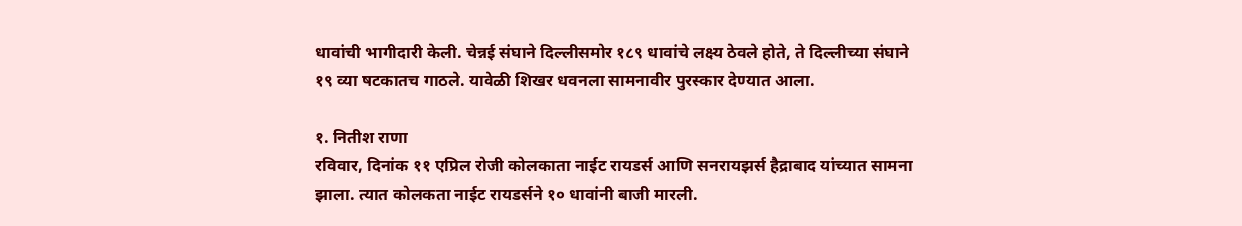धावांची भागीदारी केली. चेन्नई संघाने दिल्लीसमोर १८९ धावांचे लक्ष्य ठेवले होते, ते दिल्लीच्या संघाने १९ व्या षटकातच गाठले. यावेळी शिखर धवनला सामनावीर पुरस्कार देण्यात आला.

१. नितीश राणा
रविवार, दिनांक ११ एप्रिल रोजी कोलकाता नाईट रायडर्स आणि सनरायझर्स हैद्राबाद यांच्यात सामना झाला. त्यात कोलकता नाईट रायडर्सने १० धावांनी बाजी मारली.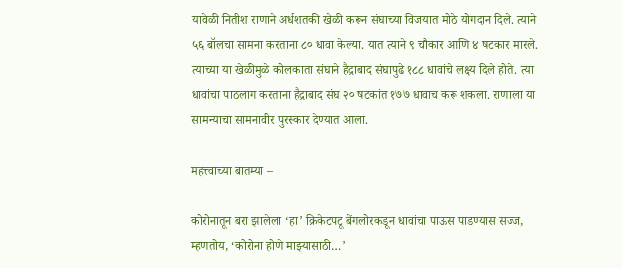यावेळी नितीश राणाने अर्धशतकी खेळी करून संघाच्या विजयात मोठे योगदान दिले. त्याने ५६ बॉलचा सामना करताना ८० धावा केल्या. यात त्याने ९ चौकार आणि ४ षटकार मारले. त्याच्या या खेळीमुळे कोलकाता संघाने हैद्राबाद संघापुढे १८८ धावांचे लक्ष्य दिले होते. त्या धावांचा पाठलाग करताना हैद्राबाद संघ २० षटकांत १७७ धावाच करू शकला. राणाला या सामन्याचा सामनावीर पुरस्कार देण्यात आला.

महत्त्वाच्या बातम्या –

कोरोनातून बरा झालेला ‘हा’ क्रिकेटपटू बेंगलोरकडून धावांचा पाऊस पाडण्यास सज्ज, म्हणतोय, ‘कोरोना होणे माझ्यासाठी…’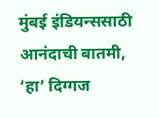मुंबई इंडियन्ससाठी आनंदाची बातमी, ‘हा’ दिग्गज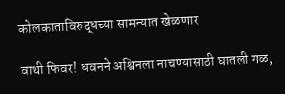कोलकाताविरुद्धच्या सामन्यात खेळणार

वाथी फिवर! धवनने अश्विनला नाचण्यासाठी घातली गळ,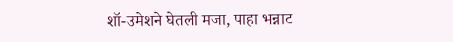शॉ-उमेशने घेतली मजा, पाहा भन्नाट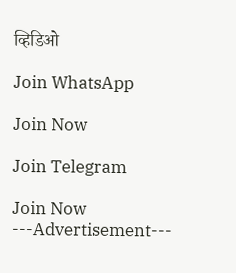व्हिडिओ

Join WhatsApp

Join Now

Join Telegram

Join Now
---Advertisement---